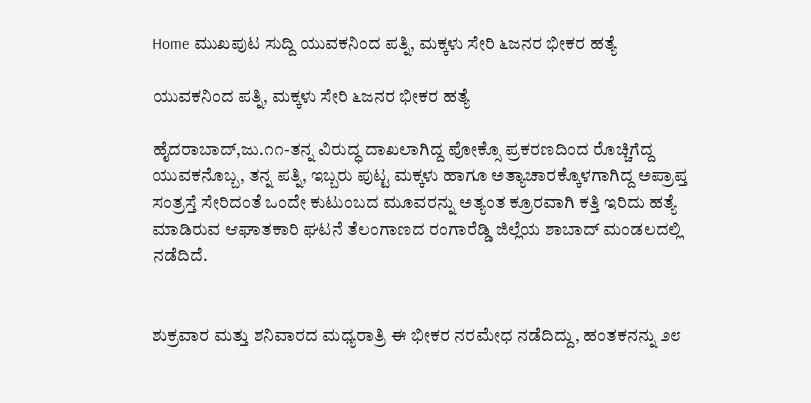Home ಮುಖಪುಟ ಸುದ್ದಿ ಯುವಕನಿಂದ ಪತ್ನಿ, ಮಕ್ಕಳು ಸೇರಿ ೬ಜನರ ಭೀಕರ ಹತ್ಯೆ

ಯುವಕನಿಂದ ಪತ್ನಿ, ಮಕ್ಕಳು ಸೇರಿ ೬ಜನರ ಭೀಕರ ಹತ್ಯೆ

ಹೈದರಾಬಾದ್,ಜು.೧೧-ತನ್ನ ವಿರುದ್ಧ ದಾಖಲಾಗಿದ್ದ ಪೋಕ್ಸೊ ಪ್ರಕರಣದಿಂದ ರೊಚ್ಚಿಗೆದ್ದ ಯುವಕನೊಬ್ಬ, ತನ್ನ ಪತ್ನಿ, ಇಬ್ಬರು ಪುಟ್ಟ ಮಕ್ಕಳು ಹಾಗೂ ಅತ್ಯಾಚಾರಕ್ಕೊಳಗಾಗಿದ್ದ ಅಪ್ರಾಪ್ತ ಸಂತ್ರಸ್ತೆ ಸೇರಿದಂತೆ ಒಂದೇ ಕುಟುಂಬದ ಮೂವರನ್ನು ಅತ್ಯಂತ ಕ್ರೂರವಾಗಿ ಕತ್ತಿ ಇರಿದು ಹತ್ಯೆ ಮಾಡಿರುವ ಆಘಾತಕಾರಿ ಘಟನೆ ತೆಲಂಗಾಣದ ರಂಗಾರೆಡ್ಡಿ ಜಿಲ್ಲೆಯ ಶಾಬಾದ್ ಮಂಡಲದಲ್ಲಿ ನಡೆದಿದೆ.


ಶುಕ್ರವಾರ ಮತ್ತು ಶನಿವಾರದ ಮಧ್ಯರಾತ್ರಿ ಈ ಭೀಕರ ನರಮೇಧ ನಡೆದಿದ್ದು, ಹಂತಕನನ್ನು ೨೮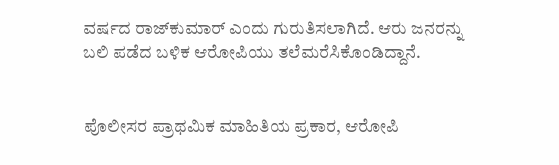ವರ್ಷದ ರಾಜ್‌ಕುಮಾರ್ ಎಂದು ಗುರುತಿಸಲಾಗಿದೆ. ಆರು ಜನರನ್ನು ಬಲಿ ಪಡೆದ ಬಳಿಕ ಆರೋಪಿಯು ತಲೆಮರೆಸಿಕೊಂಡಿದ್ದಾನೆ.


ಪೊಲೀಸರ ಪ್ರಾಥಮಿಕ ಮಾಹಿತಿಯ ಪ್ರಕಾರ, ಆರೋಪಿ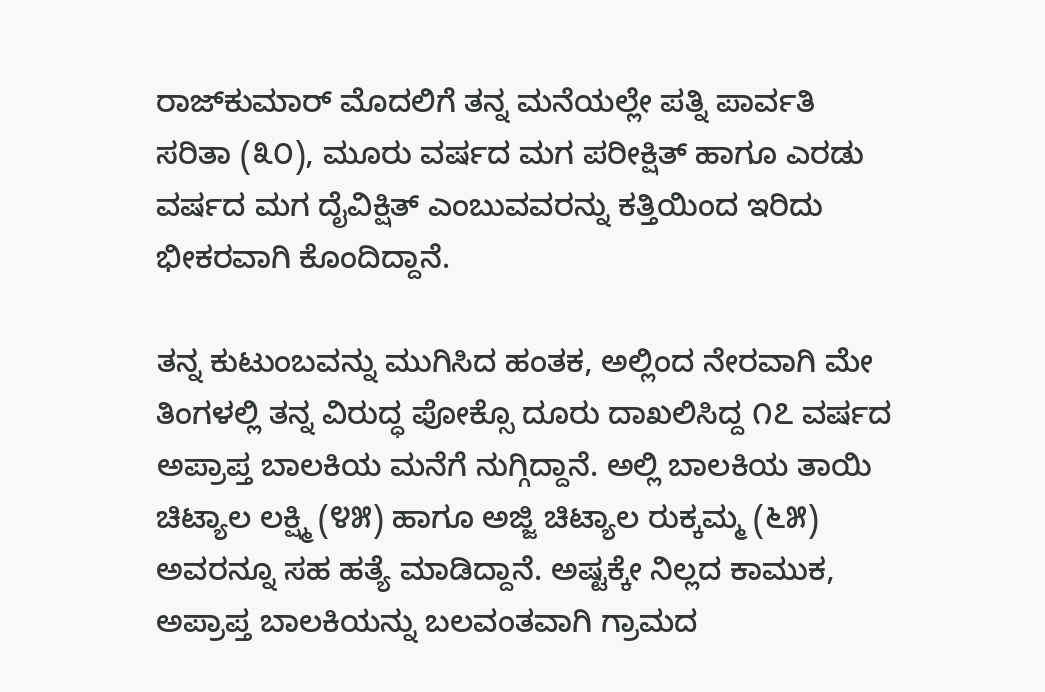ರಾಜ್‌ಕುಮಾರ್ ಮೊದಲಿಗೆ ತನ್ನ ಮನೆಯಲ್ಲೇ ಪತ್ನಿ ಪಾರ್ವತಿ ಸರಿತಾ (೩೦), ಮೂರು ವರ್ಷದ ಮಗ ಪರೀಕ್ಷಿತ್ ಹಾಗೂ ಎರಡು ವರ್ಷದ ಮಗ ದೈವಿಕ್ಷಿತ್ ಎಂಬುವವರನ್ನು ಕತ್ತಿಯಿಂದ ಇರಿದು ಭೀಕರವಾಗಿ ಕೊಂದಿದ್ದಾನೆ.

ತನ್ನ ಕುಟುಂಬವನ್ನು ಮುಗಿಸಿದ ಹಂತಕ, ಅಲ್ಲಿಂದ ನೇರವಾಗಿ ಮೇ ತಿಂಗಳಲ್ಲಿ ತನ್ನ ವಿರುದ್ಧ ಪೋಕ್ಸೊ ದೂರು ದಾಖಲಿಸಿದ್ದ ೧೭ ವರ್ಷದ ಅಪ್ರಾಪ್ತ ಬಾಲಕಿಯ ಮನೆಗೆ ನುಗ್ಗಿದ್ದಾನೆ. ಅಲ್ಲಿ ಬಾಲಕಿಯ ತಾಯಿ ಚಿಟ್ಯಾಲ ಲಕ್ಷ್ಮಿ (೪೫) ಹಾಗೂ ಅಜ್ಜಿ ಚಿಟ್ಯಾಲ ರುಕ್ಕಮ್ಮ (೬೫) ಅವರನ್ನೂ ಸಹ ಹತ್ಯೆ ಮಾಡಿದ್ದಾನೆ. ಅಷ್ಟಕ್ಕೇ ನಿಲ್ಲದ ಕಾಮುಕ, ಅಪ್ರಾಪ್ತ ಬಾಲಕಿಯನ್ನು ಬಲವಂತವಾಗಿ ಗ್ರಾಮದ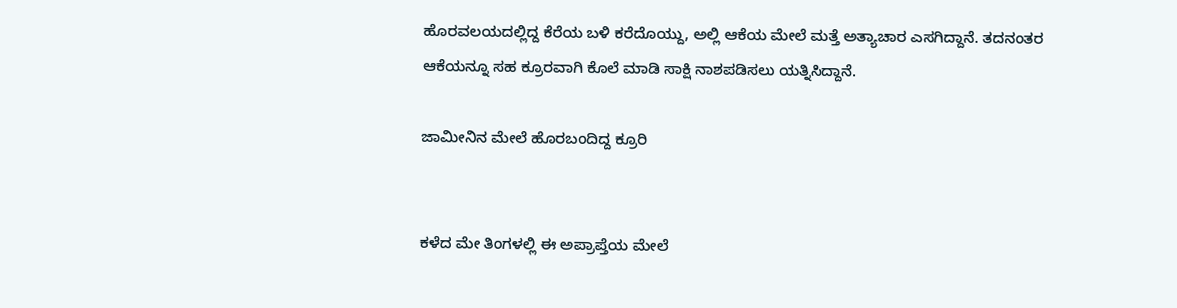ಹೊರವಲಯದಲ್ಲಿದ್ದ ಕೆರೆಯ ಬಳಿ ಕರೆದೊಯ್ದು, ಅಲ್ಲಿ ಆಕೆಯ ಮೇಲೆ ಮತ್ತೆ ಅತ್ಯಾಚಾರ ಎಸಗಿದ್ದಾನೆ. ತದನಂತರ ಆಕೆಯನ್ನೂ ಸಹ ಕ್ರೂರವಾಗಿ ಕೊಲೆ ಮಾಡಿ ಸಾಕ್ಷಿ ನಾಶಪಡಿಸಲು ಯತ್ನಿಸಿದ್ದಾನೆ.

ಜಾಮೀನಿನ ಮೇಲೆ ಹೊರಬಂದಿದ್ದ ಕ್ರೂರಿ


ಕಳೆದ ಮೇ ತಿಂಗಳಲ್ಲಿ ಈ ಅಪ್ರಾಪ್ತೆಯ ಮೇಲೆ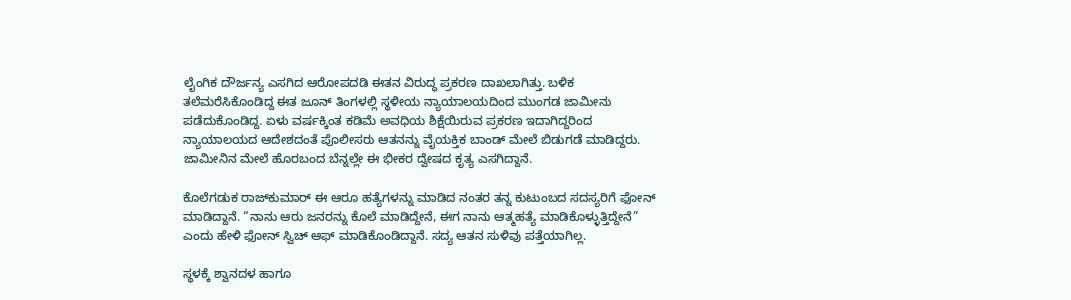ಲೈಂಗಿಕ ದೌರ್ಜನ್ಯ ಎಸಗಿದ ಆರೋಪದಡಿ ಈತನ ವಿರುದ್ಧ ಪ್ರಕರಣ ದಾಖಲಾಗಿತ್ತು. ಬಳಿಕ ತಲೆಮರೆಸಿಕೊಂಡಿದ್ದ ಈತ ಜೂನ್ ತಿಂಗಳಲ್ಲಿ ಸ್ಥಳೀಯ ನ್ಯಾಯಾಲಯದಿಂದ ಮುಂಗಡ ಜಾಮೀನು ಪಡೆದುಕೊಂಡಿದ್ದ. ಏಳು ವರ್ಷಕ್ಕಿಂತ ಕಡಿಮೆ ಅವಧಿಯ ಶಿಕ್ಷೆಯಿರುವ ಪ್ರಕರಣ ಇದಾಗಿದ್ದರಿಂದ ನ್ಯಾಯಾಲಯದ ಆದೇಶದಂತೆ ಪೊಲೀಸರು ಆತನನ್ನು ವೈಯಕ್ತಿಕ ಬಾಂಡ್ ಮೇಲೆ ಬಿಡುಗಡೆ ಮಾಡಿದ್ದರು. ಜಾಮೀನಿನ ಮೇಲೆ ಹೊರಬಂದ ಬೆನ್ನಲ್ಲೇ ಈ ಭೀಕರ ದ್ವೇಷದ ಕೃತ್ಯ ಎಸಗಿದ್ದಾನೆ.

ಕೊಲೆಗಡುಕ ರಾಜ್‌ಕುಮಾರ್ ಈ ಆರೂ ಹತ್ಯೆಗಳನ್ನು ಮಾಡಿದ ನಂತರ ತನ್ನ ಕುಟುಂಬದ ಸದಸ್ಯರಿಗೆ ಫೋನ್ ಮಾಡಿದ್ದಾನೆ. “ನಾನು ಆರು ಜನರನ್ನು ಕೊಲೆ ಮಾಡಿದ್ದೇನೆ, ಈಗ ನಾನು ಆತ್ಮಹತ್ಯೆ ಮಾಡಿಕೊಳ್ಳುತ್ತಿದ್ದೇನೆ” ಎಂದು ಹೇಳಿ ಫೋನ್ ಸ್ವಿಚ್ ಆಫ್ ಮಾಡಿಕೊಂಡಿದ್ದಾನೆ. ಸದ್ಯ ಆತನ ಸುಳಿವು ಪತ್ತೆಯಾಗಿಲ್ಲ.

ಸ್ಥಳಕ್ಕೆ ಶ್ವಾನದಳ ಹಾಗೂ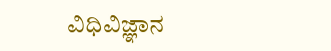ವಿಧಿವಿಜ್ಞಾನ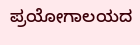ಪ್ರಯೋಗಾಲಯದ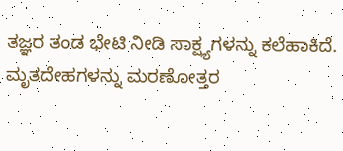ತಜ್ಞರ ತಂಡ ಭೇಟಿ ನೀಡಿ ಸಾಕ್ಷ್ಯಗಳನ್ನು ಕಲೆಹಾಕಿದೆ. ಮೃತದೇಹಗಳನ್ನು ಮರಣೋತ್ತರ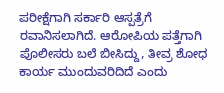ಪರೀಕ್ಷೆಗಾಗಿ ಸರ್ಕಾರಿ ಆಸ್ಪತ್ರೆಗೆ ರವಾನಿಸಲಾಗಿದೆ. ಆರೋಪಿಯ ಪತ್ತೆಗಾಗಿ ಪೊಲೀಸರು ಬಲೆ ಬೀಸಿದ್ದು, ತೀವ್ರ ಶೋಧ ಕಾರ್ಯ ಮುಂದುವರಿದಿದೆ ಎಂದು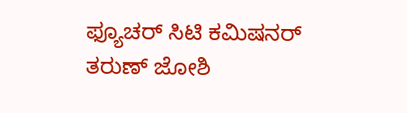ಫ್ಯೂಚರ್ ಸಿಟಿ ಕಮಿಷನರ್ ತರುಣ್ ಜೋಶಿ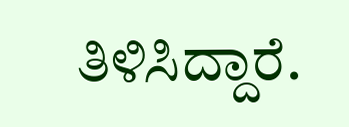ತಿಳಿಸಿದ್ದಾರೆ.